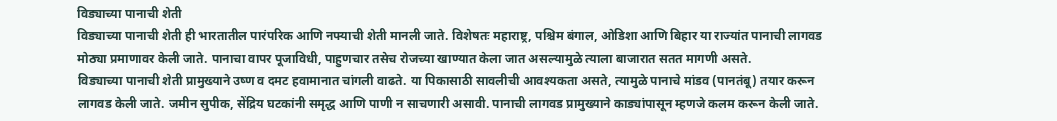विड्याच्या पानाची शेती
विड्याच्या पानाची शेती ही भारतातील पारंपरिक आणि नफ्याची शेती मानली जाते. विशेषतः महाराष्ट्र, पश्चिम बंगाल, ओडिशा आणि बिहार या राज्यांत पानाची लागवड मोठ्या प्रमाणावर केली जाते. पानाचा वापर पूजाविधी, पाहुणचार तसेच रोजच्या खाण्यात केला जात असल्यामुळे त्याला बाजारात सतत मागणी असते.
विड्याच्या पानाची शेती प्रामुख्याने उष्ण व दमट हवामानात चांगली वाढते. या पिकासाठी सावलीची आवश्यकता असते, त्यामुळे पानाचे मांडव (पानतंबू) तयार करून लागवड केली जाते. जमीन सुपीक, सेंद्रिय घटकांनी समृद्ध आणि पाणी न साचणारी असावी. पानाची लागवड प्रामुख्याने काड्यांपासून म्हणजे कलम करून केली जाते.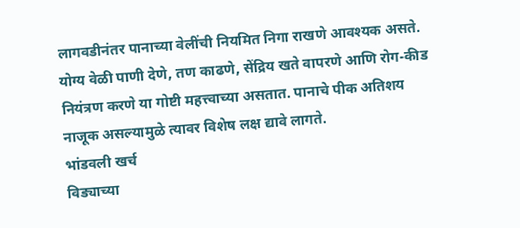लागवडीनंतर पानाच्या वेलींची नियमित निगा राखणे आवश्यक असते. योग्य वेळी पाणी देणे, तण काढणे, सेंद्रिय खते वापरणे आणि रोग-कीड नियंत्रण करणे या गोष्टी महत्त्वाच्या असतात. पानाचे पीक अतिशय नाजूक असल्यामुळे त्यावर विशेष लक्ष द्यावे लागते.
भांडवली खर्च
विड्याच्या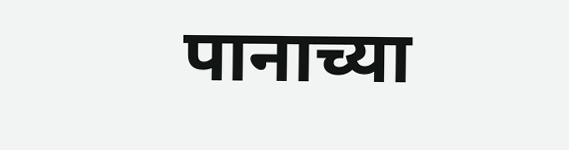पानाच्या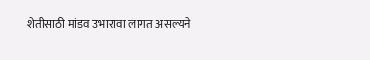शेतीसाठी मांडव उभारावा लागत असल्यने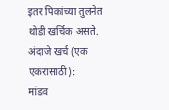इतर पिकांच्या तुलनेत थोडी खर्चिक असते.
अंदाजे खर्च (एक एकरासाठी):
मांडव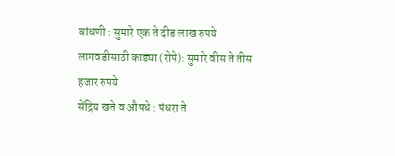बांधणी : सुमारे एक ते दीड लाख रुपये
लागवडीसाठी काड्या (रोपे): सुमारे वीस ते तीस हजार रुपये
सेंद्रिय खते व औषधे : पंधरा ते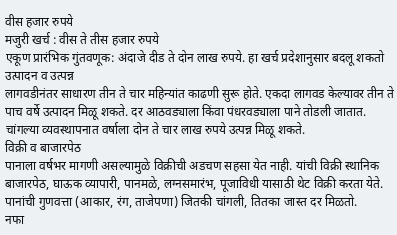वीस हजार रुपये
मजुरी खर्च : वीस ते तीस हजार रुपये
एकूण प्रारंभिक गुंतवणूक: अंदाजे दीड ते दोन लाख रुपये. हा खर्च प्रदेशानुसार बदलू शकतो
उत्पादन व उत्पन्न
लागवडीनंतर साधारण तीन ते चार महिन्यांत काढणी सुरू होते. एकदा लागवड केल्यावर तीन ते पाच वर्षे उत्पादन मिळू शकते. दर आठवड्याला किंवा पंधरवड्याला पाने तोडली जातात. चांगल्या व्यवस्थापनात वर्षाला दोन ते चार लाख रुपये उत्पन्न मिळू शकते.
विक्री व बाजारपेठ
पानाला वर्षभर मागणी असल्यामुळे विक्रीची अडचण सहसा येत नाही. यांची विक्री स्थानिक बाजारपेठ, घाऊक व्यापारी, पानमळे, लग्नसमारंभ, पूजाविधी यासाठी थेट विक्री करता येते. पानांची गुणवत्ता (आकार, रंग, ताजेपणा) जितकी चांगली, तितका जास्त दर मिळतो.
नफा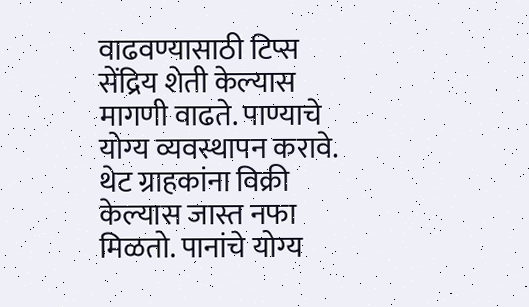वाढवण्यासाठी टिप्स
सेंद्रिय शेती केल्यास मागणी वाढते. पाण्याचे योग्य व्यवस्थापन करावे. थेट ग्राहकांना विक्री केल्यास जास्त नफा मिळतो. पानांचे योग्य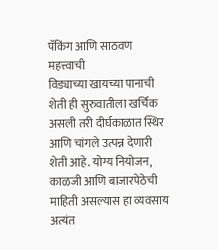पॅकिंग आणि साठवण महत्त्वाची
विड्याच्या खायच्या पानाची शेती ही सुरुवातीला खर्चिक असली तरी दीर्घकाळात स्थिर आणि चांगले उत्पन्न देणारी शेती आहे. योग्य नियोजन, काळजी आणि बाजारपेठेची माहिती असल्यास हा व्यवसाय अत्यंत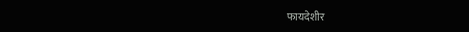फायदेशीर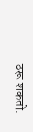ठरू शकतो.